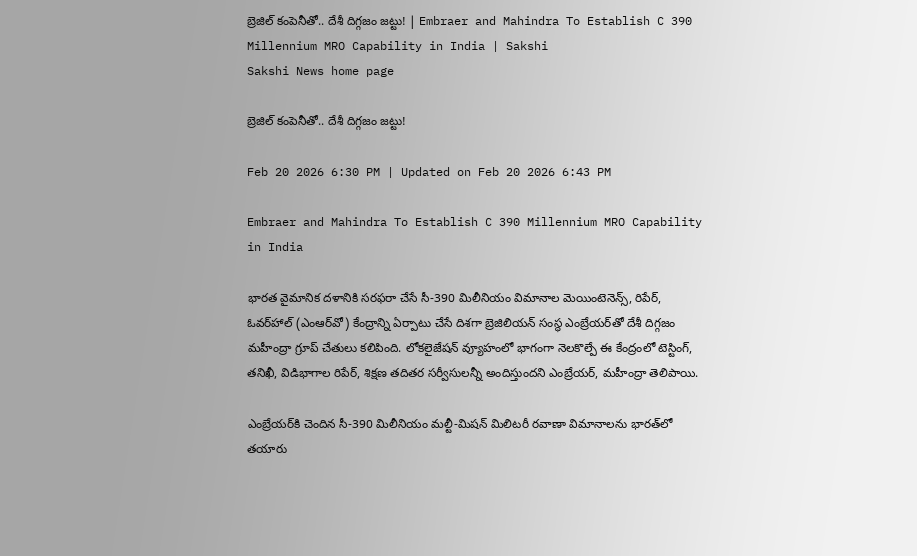బ్రెజిల్ కంపెనీతో.. దేశీ దిగ్గజం జట్టు! | Embraer and Mahindra To Establish C 390 Millennium MRO Capability in India | Sakshi
Sakshi News home page

బ్రెజిల్ కంపెనీతో.. దేశీ దిగ్గజం జట్టు!

Feb 20 2026 6:30 PM | Updated on Feb 20 2026 6:43 PM

Embraer and Mahindra To Establish C 390 Millennium MRO Capability in India

భారత వైమానిక దళానికి సరఫరా చేసే సీ-390 మిలీనియం విమానాల మెయింటెనెన్స్, రిపేర్, ఓవర్‌హాల్‌ (ఎంఆర్‌వో) కేంద్రాన్ని ఏర్పాటు చేసే దిశగా బ్రెజిలియన్‌ సంస్థ ఎంబ్రేయర్‌తో దేశీ దిగ్గజం మహీంద్రా గ్రూప్‌ చేతులు కలిపింది. లోకలైజేషన్‌ వ్యూహంలో భాగంగా నెలకొల్పే ఈ కేంద్రంలో టెస్టింగ్, తనిఖీ, విడిభాగాల రిపేర్, శిక్షణ తదితర సర్వీసులన్నీ అందిస్తుందని ఎంబ్రేయర్, మహీంద్రా తెలిపాయి.

ఎంబ్రేయర్‌కి చెందిన సీ-390 మిలీనియం మల్టీ-మిషన్‌ మిలిటరీ రవాణా విమానాలను భారత్‌లో తయారు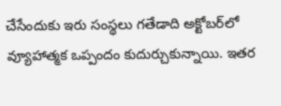చేసేందుకు ఇరు సంస్థలు గతేడాది అక్టోబర్‌లో వ్యూహాత్మక ఒప్పందం కుదుర్చుకున్నాయి. ఇతర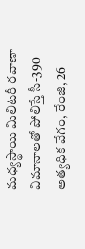మధ్యస్థాయి మిలిటరీ రవాణా విమానాలతో పోలిస్తే సీ-390 అత్యధిక వేగం, రేంజి, 26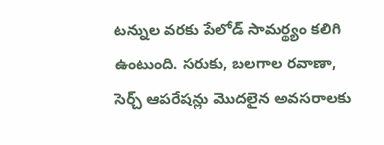టన్నుల వరకు పేలోడ్‌ సామర్థ్యం కలిగి ఉంటుంది. సరుకు, బలగాల రవాణా, సెర్చ్‌ ఆపరేషన్లు మొదలైన అవసరాలకు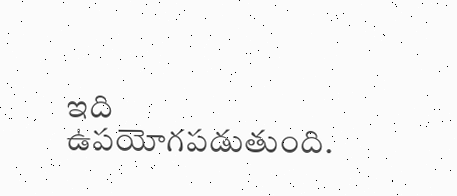ఇది ఉపయోగపడుతుంది.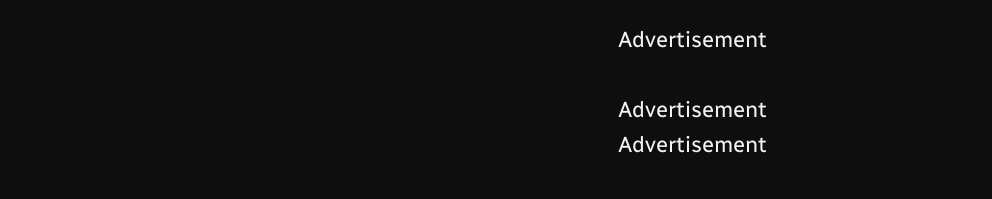Advertisement

Advertisement
Advertisement